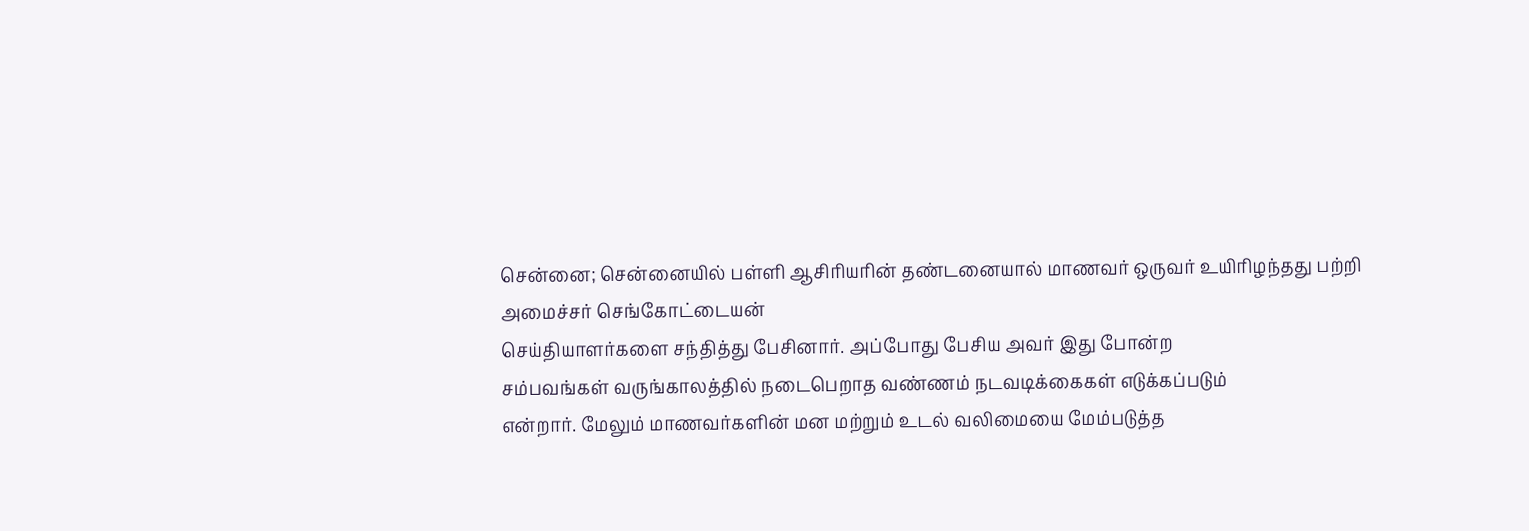சென்னை; சென்னையில் பள்ளி ஆசிரியரின் தண்டனையால் மாணவர் ஒருவர் உயிரிழந்தது பற்றி அமைச்சர் செங்கோட்டையன்
செய்தியாளர்களை சந்தித்து பேசினார். அப்போது பேசிய அவர் இது போன்ற
சம்பவங்கள் வருங்காலத்தில் நடைபெறாத வண்ணம் நடவடிக்கைகள் எடுக்கப்படும்
என்றார். மேலும் மாணவர்களின் மன மற்றும் உடல் வலிமையை மேம்படுத்த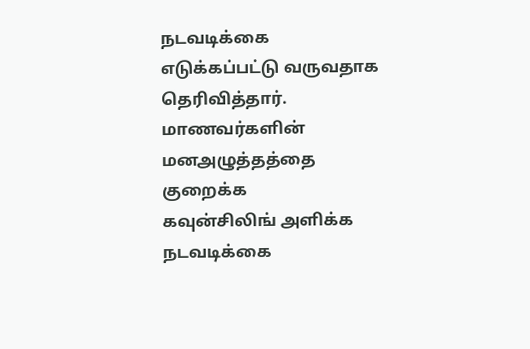நடவடிக்கை
எடுக்கப்பட்டு வருவதாக தெரிவித்தார். மாணவர்களின் மனஅழுத்தத்தை குறைக்க
கவுன்சிலிங் அளிக்க நடவடிக்கை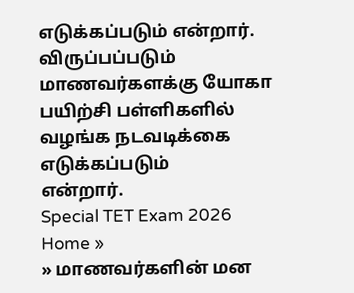எடுக்கப்படும் என்றார். விருப்பப்படும்
மாணவர்களக்கு யோகா பயிற்சி பள்ளிகளில் வழங்க நடவடிக்கை எடுக்கப்படும்
என்றார்.
Special TET Exam 2026
Home »
» மாணவர்களின் மன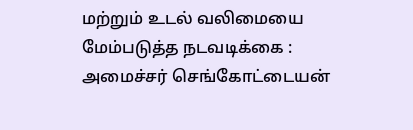மற்றும் உடல் வலிமையை மேம்படுத்த நடவடிக்கை : அமைச்சர் செங்கோட்டையன்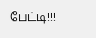பேட்டி!!!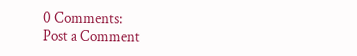0 Comments:
Post a Comment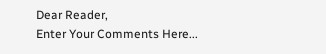Dear Reader,
Enter Your Comments Here...